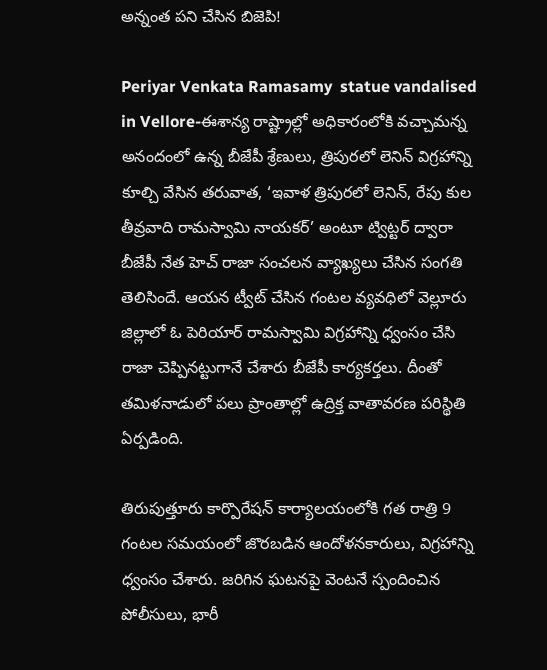అన్నంత పని చేసిన బిజెపి!

Periyar Venkata Ramasamy  statue vandalised in Vellore-ఈశాన్య రాష్ట్రాల్లో అధికారంలోకి వచ్చామన్న అనందంలో ఉన్న బీజేపీ శ్రేణులు, త్రిపురలో లెనిన్ విగ్రహాన్ని కూల్చి వేసిన తరువాత, ‘ఇవాళ త్రిపురలో లెనిన్, రేపు కుల తీవ్రవాది రామస్వామి నాయకర్’ అంటూ ట్విట్టర్ ద్వారా బీజేపీ నేత హెచ్ రాజా సంచలన వ్యాఖ్యలు చేసిన సంగతి తెలిసిందే. ఆయన ట్వీట్ చేసిన గంటల వ్యవధిలో వెల్లూరు జిల్లాలో ఓ పెరియార్ రామస్వామి విగ్రహాన్ని ధ్వంసం చేసి రాజా చెప్పినట్టుగానే చేశారు బీజేపీ కార్యకర్తలు. దీంతో తమిళనాడులో పలు ప్రాంతాల్లో ఉద్రిక్త వాతావరణ పరిస్థితి ఏర్పడింది.

తిరుపుత్తూరు కార్పొరేషన్ కార్యాలయంలోకి గత రాత్రి 9 గంటల సమయంలో జొరబడిన ఆందోళనకారులు, విగ్రహాన్ని ధ్వంసం చేశారు. జరిగిన ఘటనపై వెంటనే స్పందించిన పోలీసులు, భారీ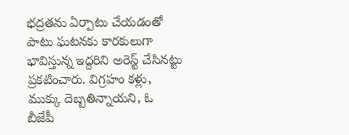భద్రతను ఏర్పాటు చేయడంతో పాటు ఘటనకు కారకులుగా భావిస్తున్న ఇద్దరిని అరెస్ట్ చేసినట్టు ప్రకటించారు. విగ్రహం కళ్లు, ముక్కు దెబ్బతిన్నాయని, ఓ బీజేపీ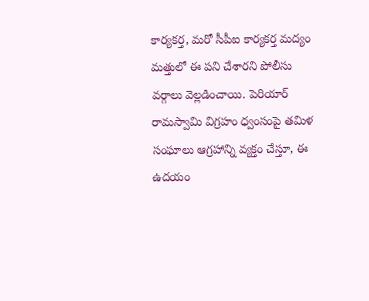కార్యకర్త, మరో సీపీఐ కార్యకర్త మద్యం మత్తులో ఈ పని చేశారని పోలీసు వర్గాలు వెల్లడించాయి. పెరియార్ రామస్వామి విగ్రహం ధ్వంసంపై తమిళ సంఘాలు ఆగ్రహాన్ని వ్యక్తం చేస్తూ, ఈ ఉదయం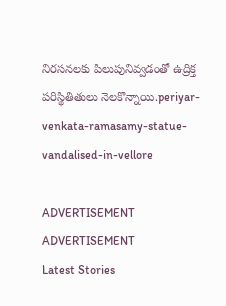నిరసనలకు పిలుపునివ్వడంతో ఉద్రిక్త పరిస్థితితులు నెలకొన్నాయి.periyar-venkata-ramasamy-statue-vandalised-in-vellore

ADVERTISEMENT
ADVERTISEMENT
Latest Stories